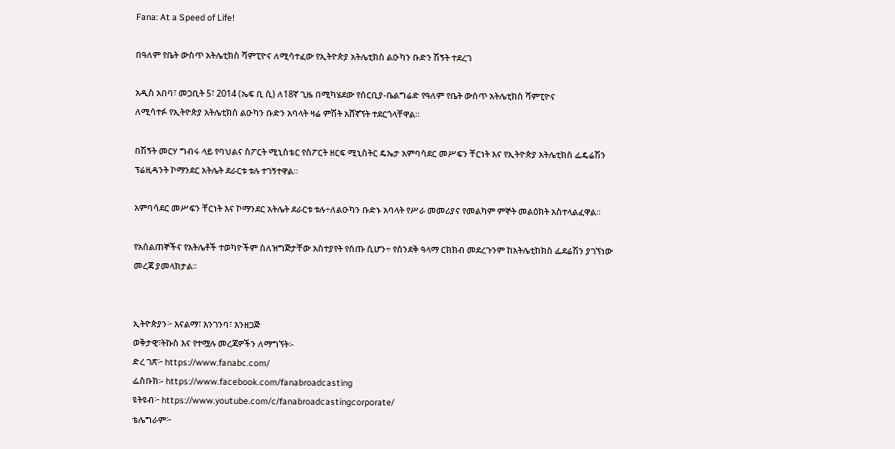Fana: At a Speed of Life!

በዓለም የቤት ውስጥ አትሌቲክስ ሻምፒዮና ለሚሳተፈው የኢትዮጵያ አትሌቲክስ ልዑካን ቡድን ሽኝት ተደረገ

አዲስ አበባ፣ መጋቢት 5፣ 2014 (ኤፍ ቢ ሲ) ለ18ኛ ጊዜ በሚካሄደው የሰርቢያ-ቤልግሬድ የዓለም የቤት ውስጥ አትሌቲክስ ሻምፒዮና
ለሚሳተፉ የኢትዮጵያ አትሌቲክስ ልዑካን ቡድን አባላት ዛሬ ምሽት አሸኛኘት ተደርጎላቸዋል።

በሽኝት መርሃ ግብሩ ላይ የባህልና ስፖርት ሚኒስቴር የስፖርት ዘርፍ ሚኒስትር ዴኤታ አምባሳደር መሥፍን ቸርነት እና የኢትዮጵያ አትሌቲክስ ፌዴሬሽን ፕሬዚዳንት ኮማንደር አትሌት ደራርቱ ቱሉ ተገኝተዋል።

አምባሳደር መሥፍን ቸርነት እና ኮማንደር አትሌት ደራርቱ ቱሉ÷ለልዑካን ቡድኑ አባላት የሥራ መመሪያና የመልካም ምኞት መልዕክት አስተላልፈዋል።

የአሰልጠኞችና የአትሌቶች ተወካዮችም ስለዝግጅታቸው አስተያየት የሰጡ ሲሆን÷ የሰንደቅ ዓላማ ርክክብ መደረጉንም ከአትሌቲከክስ ፌደሬሽን ያገኘነው መረጃ ያመላክታል፡፡


ኢትዮጵያን፦ እናልማ፣ እንገንባ፣ እንዘጋጅ
ወቅታዊ፣ትኩስ እና የተሟሉ መረጃዎችን ለማግኘት፡-
ድረ ገጽ፦ https://www.fanabc.com/
ፌስቡክ፡- https://www.facebook.com/fanabroadcasting
ዩትዩብ፦ https://www.youtube.com/c/fanabroadcastingcorporate/
ቴሌግራም፦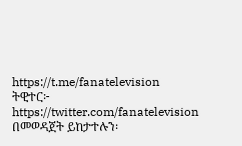https://t.me/fanatelevision
ትዊተር፦ https://twitter.com/fanatelevision በመወዳጀት ይከታተሉን፡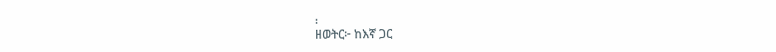፡
ዘወትር፦ ከእኛ ጋር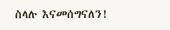ስላሉ እናመሰግናለን!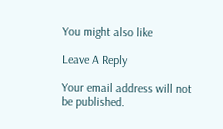You might also like

Leave A Reply

Your email address will not be published.